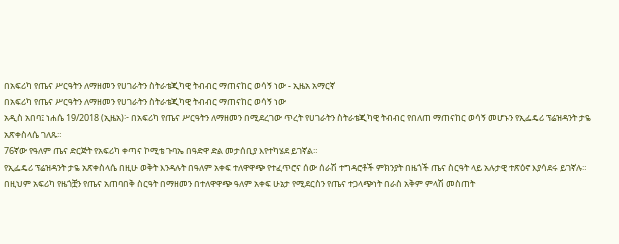በአፍሪካ የጤና ሥርዓትን ለማዘመን የሀገራትን ስትራቴጂካዊ ትብብር ማጠናከር ወሳኝ ነው - ኢዜአ አማርኛ
በአፍሪካ የጤና ሥርዓትን ለማዘመን የሀገራትን ስትራቴጂካዊ ትብብር ማጠናከር ወሳኝ ነው
አዲስ አበባ፤ ነሐሴ 19/2018 (ኢዜአ)፦ በአፍሪካ የጤና ሥርዓትን ለማዘመን በሚደረገው ጥረት የሀገራትን ስትራቴጂካዊ ትብብር የበለጠ ማጠናከር ወሳኝ መሆኑን የኢፌዴሪ ፕሬዝዳንት ታዬ አጽቀስላሴ ገለጹ።
76ኛው የዓለም ጤና ድርጅት የአፍሪካ ቀጣና ኮሚቴ ጉባኤ በዓድዋ ድል መታሰቢያ እየተካሄደ ይገኛል።
የኢፌዴሪ ፕሬዝዳንት ታዬ አጽቀስላሴ በዚሁ ወቅት እንዳሉት በዓለም አቀፍ ተለዋዋጭ የተፈጥሮና ሰው ሰራሽ ተግዳሮቶች ምክንያት በዜጎች ጤና ስርዓት ላይ አሉታዊ ተጽዕኖ እያሳደሩ ይገኛሉ።
በዚህም አፍሪካ የዜጎቿን የጤና አጠባበቅ ስርዓት በማዘመን በተለዋዋጭ ዓለም አቀፍ ሁኔታ የሚደርስን የጤና ተጋላጭነት በራስ አቅም ምላሽ መስጠት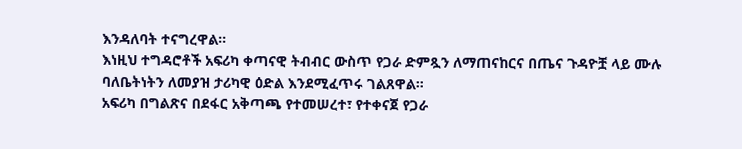እንዳለባት ተናግረዋል።
እነዚህ ተግዳሮቶች አፍሪካ ቀጣናዊ ትብብር ውስጥ የጋራ ድምጿን ለማጠናከርና በጤና ጉዳዮቿ ላይ ሙሉ ባለቤትነትን ለመያዝ ታሪካዊ ዕድል እንደሚፈጥሩ ገልጸዋል።
አፍሪካ በግልጽና በደፋር አቅጣጫ የተመሠረተ፣ የተቀናጀ የጋራ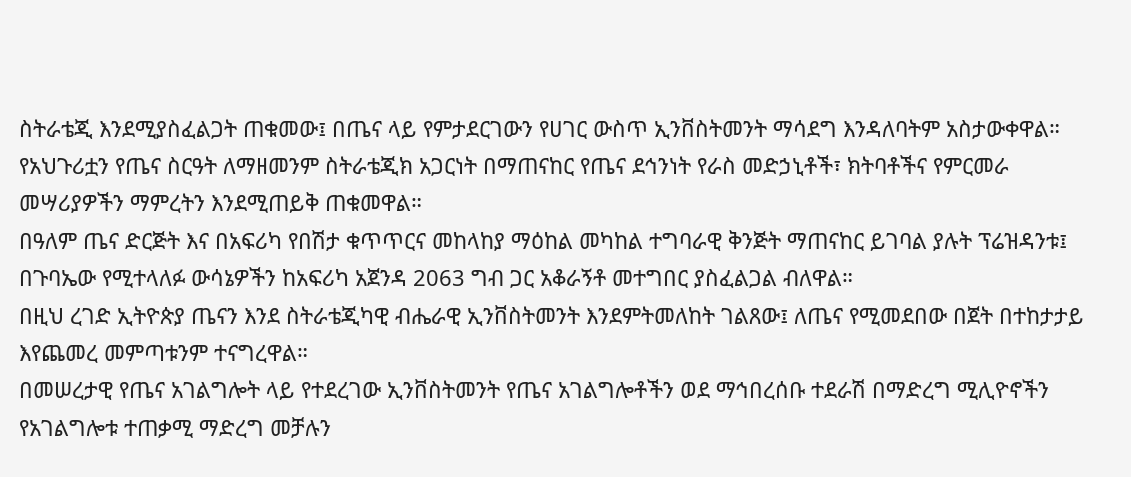ስትራቴጂ እንደሚያስፈልጋት ጠቁመው፤ በጤና ላይ የምታደርገውን የሀገር ውስጥ ኢንቨስትመንት ማሳደግ እንዳለባትም አስታውቀዋል።
የአህጉሪቷን የጤና ስርዓት ለማዘመንም ስትራቴጂክ አጋርነት በማጠናከር የጤና ደኅንነት የራስ መድኃኒቶች፣ ክትባቶችና የምርመራ መሣሪያዎችን ማምረትን እንደሚጠይቅ ጠቁመዋል።
በዓለም ጤና ድርጅት እና በአፍሪካ የበሽታ ቁጥጥርና መከላከያ ማዕከል መካከል ተግባራዊ ቅንጅት ማጠናከር ይገባል ያሉት ፕሬዝዳንቱ፤ በጉባኤው የሚተላለፉ ውሳኔዎችን ከአፍሪካ አጀንዳ 2063 ግብ ጋር አቆራኝቶ መተግበር ያስፈልጋል ብለዋል።
በዚህ ረገድ ኢትዮጵያ ጤናን እንደ ስትራቴጂካዊ ብሔራዊ ኢንቨስትመንት እንደምትመለከት ገልጸው፤ ለጤና የሚመደበው በጀት በተከታታይ እየጨመረ መምጣቱንም ተናግረዋል።
በመሠረታዊ የጤና አገልግሎት ላይ የተደረገው ኢንቨስትመንት የጤና አገልግሎቶችን ወደ ማኅበረሰቡ ተደራሽ በማድረግ ሚሊዮኖችን የአገልግሎቱ ተጠቃሚ ማድረግ መቻሉን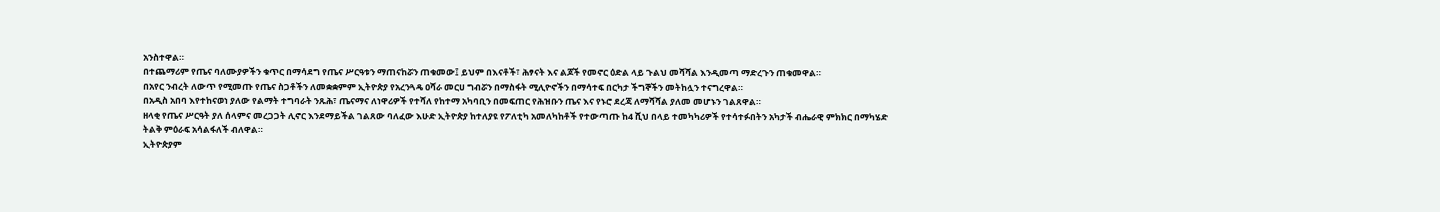አንስተዋል።
በተጨማሪም የጤና ባለሙያዎችን ቁጥር በማሳደግ የጤና ሥርዓቱን ማጠናከሯን ጠቁመው፤ ይህም በእናቶች፣ ሕፃናት እና ልጆች የመኖር ዕድል ላይ ጉልህ መሻሻል እንዲመጣ ማድረጉን ጠቁመዋል።
በአየር ንብረት ለውጥ የሚመጡ የጤና ስጋቶችን ለመቋቋምም ኢትዮጵያ የአረንጓዴ ዐሻራ መርሀ ግብሯን በማስፋት ሚሊዮኖችን በማሳተፍ በርካታ ችግኞችን መትከሏን ተናግረዋል።
በአዲስ አበባ እየተከናወነ ያለው የልማት ተግባራት ንጹሕ፣ ጤናማና ለነዋሪዎች የተሻለ የከተማ አካባቢን በመፍጠር የሕዝቡን ጤና እና የኑሮ ደረጃ ለማሻሻል ያለመ መሆኑን ገልጸዋል።
ዘላቂ የጤና ሥርዓት ያለ ሰላምና መረጋጋት ሊኖር እንደማይችል ገልጸው ባለፈው እሁድ ኢትዮጵያ ከተለያዩ የፖለቲካ አመለካከቶች የተውጣጡ ከ4 ሺህ በላይ ተመካካሪዎች የተሳተፉበትን አካታች ብሔራዊ ምክክር በማካሄድ ትልቅ ምዕራፍ አሳልፋለች ብለዋል።
ኢትዮጵያም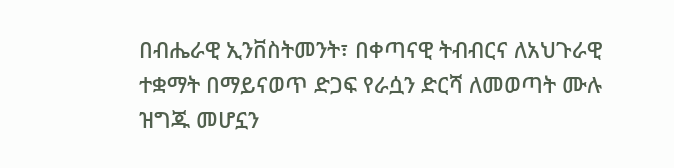በብሔራዊ ኢንቨስትመንት፣ በቀጣናዊ ትብብርና ለአህጉራዊ ተቋማት በማይናወጥ ድጋፍ የራሷን ድርሻ ለመወጣት ሙሉ ዝግጁ መሆኗን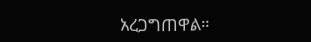አረጋግጠዋል።